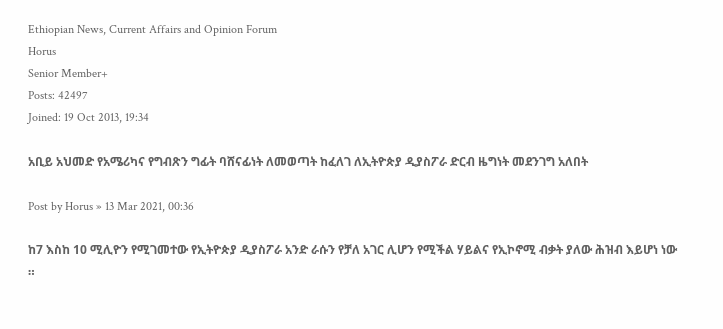Ethiopian News, Current Affairs and Opinion Forum
Horus
Senior Member+
Posts: 42497
Joined: 19 Oct 2013, 19:34

አቢይ አህመድ የአሜሪካና የግብጽን ግፊት ባሸናፊነት ለመወጣት ከፈለገ ለኢትዮጵያ ዲያስፖራ ድርብ ዜግነት መደንገግ አለበት

Post by Horus » 13 Mar 2021, 00:36

ከ7 እስከ 10 ሚሊዮን የሚገመተው የኢትዮጵያ ዲያስፖራ አንድ ራሱን የቻለ አገር ሊሆን የሚችል ሃይልና የኢኮኖሚ ብቃት ያለው ሕዝብ እይሆነ ነው ።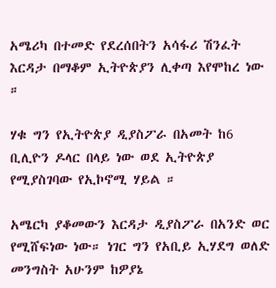አሜሪካ በተመድ የደረሰበትን አሳፋሪ ሽንፈት እርዳታ በማቆም ኢትዮጵያን ሊቀጣ እየሞከረ ነው ።

ሃቁ ግን የኢትዮጵያ ዲያስፖራ በአመት ከ6 ቢሊዮን ዶላር በላይ ነው ወደ ኢትዮጵያ የሚያስገባው የኢኮኖሚ ሃይል ።

አሜርካ ያቆመውን እርዳታ ዲያስፖራ በአንድ ወር የሚሸፍነው ነው። ነገር ግን የአቢይ ኢሃደግ ወለድ መንግስት አሁንም ከዎያኔ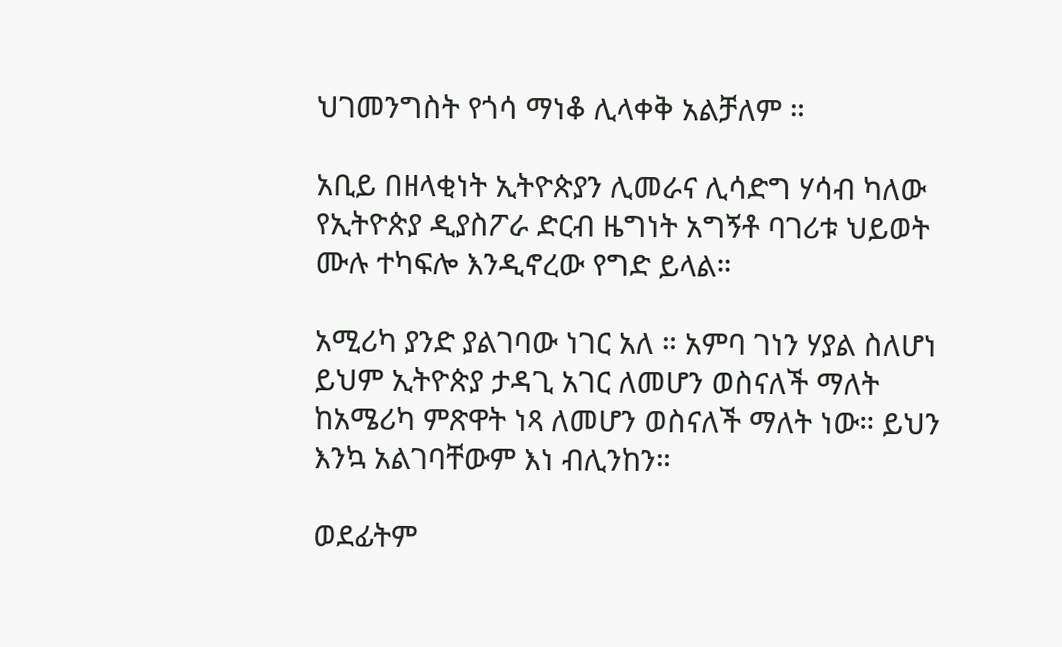ህገመንግስት የጎሳ ማነቆ ሊላቀቅ አልቻለም ።

አቢይ በዘላቂነት ኢትዮጵያን ሊመራና ሊሳድግ ሃሳብ ካለው የኢትዮጵያ ዲያስፖራ ድርብ ዜግነት አግኝቶ ባገሪቱ ህይወት ሙሉ ተካፍሎ እንዲኖረው የግድ ይላል።

አሚሪካ ያንድ ያልገባው ነገር አለ ። አምባ ገነን ሃያል ስለሆነ ይህም ኢትዮጵያ ታዳጊ አገር ለመሆን ወስናለች ማለት ከአሜሪካ ምጽዋት ነጻ ለመሆን ወስናለች ማለት ነው። ይህን እንኳ አልገባቸውም እነ ብሊንከን።

ወደፊትም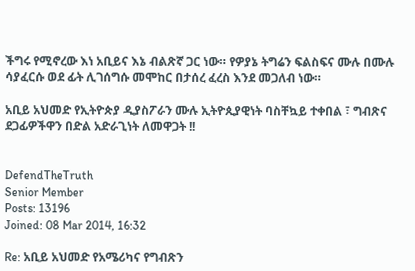ችግሩ የሚኖረው እነ አቢይና እኔ ብልጽኛ ጋር ነው። የዎያኔ ትግሬን ፍልስፍና ሙሉ በሙሉ ሳያፈርሱ ወደ ፊት ሊገሰግሱ መሞከር በታሰረ ፈረስ እንደ መጋለብ ነው።

አቢይ አህመድ የኢትዮጵያ ዲያስፖራን ሙሉ ኢትዮጲያዊነት ባስቸኳይ ተቀበል ፣ ግብጽና ደጋፊዎችዋን በድል አድራጊነት ለመዋጋት !!


DefendTheTruth
Senior Member
Posts: 13196
Joined: 08 Mar 2014, 16:32

Re: አቢይ አህመድ የአሜሪካና የግብጽን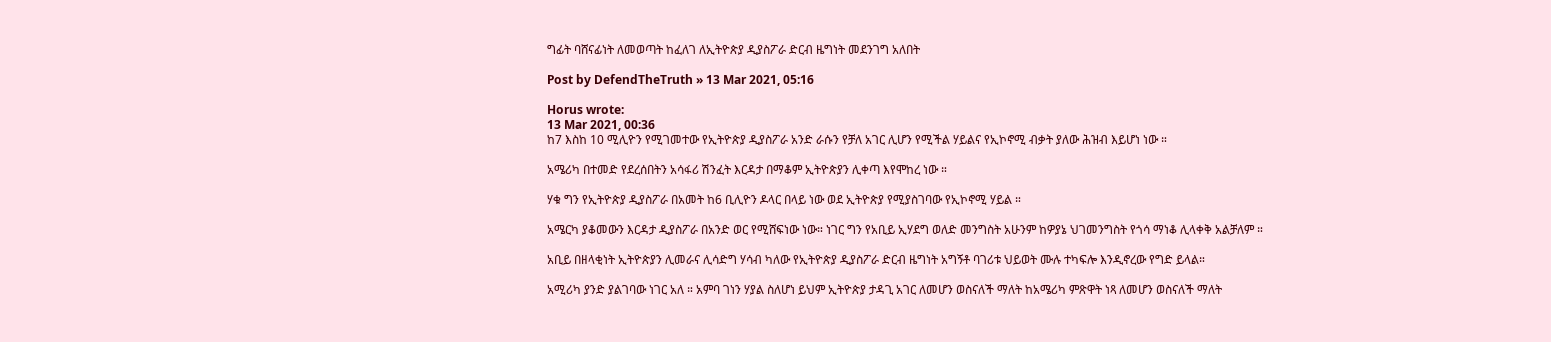ግፊት ባሸናፊነት ለመወጣት ከፈለገ ለኢትዮጵያ ዲያስፖራ ድርብ ዜግነት መደንገግ አለበት

Post by DefendTheTruth » 13 Mar 2021, 05:16

Horus wrote:
13 Mar 2021, 00:36
ከ7 እስከ 10 ሚሊዮን የሚገመተው የኢትዮጵያ ዲያስፖራ አንድ ራሱን የቻለ አገር ሊሆን የሚችል ሃይልና የኢኮኖሚ ብቃት ያለው ሕዝብ እይሆነ ነው ።

አሜሪካ በተመድ የደረሰበትን አሳፋሪ ሽንፈት እርዳታ በማቆም ኢትዮጵያን ሊቀጣ እየሞከረ ነው ።

ሃቁ ግን የኢትዮጵያ ዲያስፖራ በአመት ከ6 ቢሊዮን ዶላር በላይ ነው ወደ ኢትዮጵያ የሚያስገባው የኢኮኖሚ ሃይል ።

አሜርካ ያቆመውን እርዳታ ዲያስፖራ በአንድ ወር የሚሸፍነው ነው። ነገር ግን የአቢይ ኢሃደግ ወለድ መንግስት አሁንም ከዎያኔ ህገመንግስት የጎሳ ማነቆ ሊላቀቅ አልቻለም ።

አቢይ በዘላቂነት ኢትዮጵያን ሊመራና ሊሳድግ ሃሳብ ካለው የኢትዮጵያ ዲያስፖራ ድርብ ዜግነት አግኝቶ ባገሪቱ ህይወት ሙሉ ተካፍሎ እንዲኖረው የግድ ይላል።

አሚሪካ ያንድ ያልገባው ነገር አለ ። አምባ ገነን ሃያል ስለሆነ ይህም ኢትዮጵያ ታዳጊ አገር ለመሆን ወስናለች ማለት ከአሜሪካ ምጽዋት ነጻ ለመሆን ወስናለች ማለት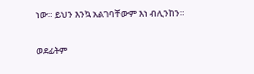ነው። ይህን እንኳ አልገባቸውም እነ ብሊንከን።

ወደፊትም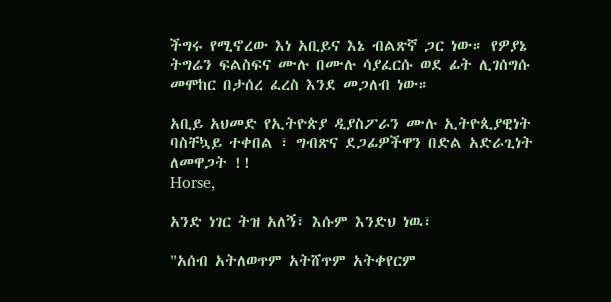ችግሩ የሚኖረው እነ አቢይና እኔ ብልጽኛ ጋር ነው። የዎያኔ ትግሬን ፍልስፍና ሙሉ በሙሉ ሳያፈርሱ ወደ ፊት ሊገሰግሱ መሞከር በታሰረ ፈረስ እንደ መጋለብ ነው።

አቢይ አህመድ የኢትዮጵያ ዲያስፖራን ሙሉ ኢትዮጲያዊነት ባስቸኳይ ተቀበል ፣ ግብጽና ደጋፊዎችዋን በድል አድራጊነት ለመዋጋት !!
Horse,

አንድ ነገር ትዝ አለኝ፣ እሱም እንድህ ነዉ፣

"አሰብ አትለወጥም አትሸጥም አትቀየርም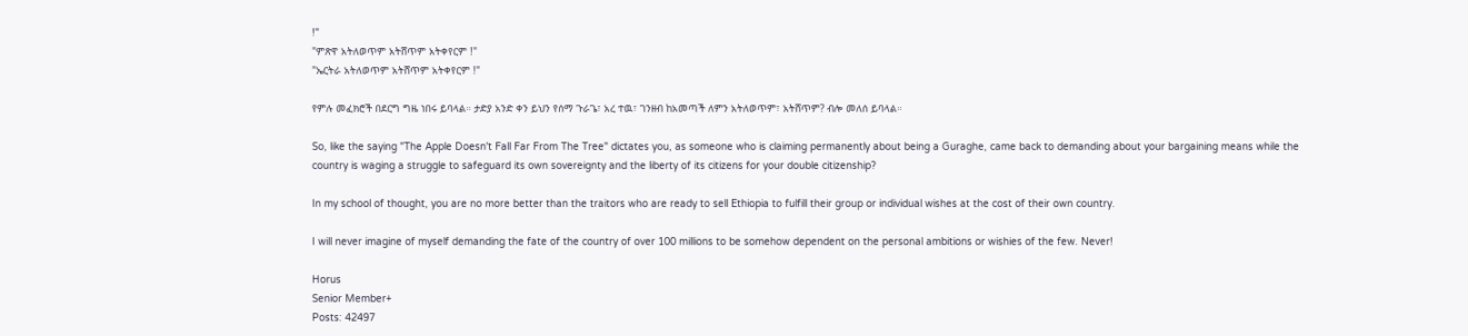!"
"ምጽዋ አትለወጥም አትሸጥም አትቀየርም !"
"ኤርትራ አትለወጥም አትሸጥም አትቀየርም !"

የምሉ መፈክሮች በደርግ ግዜ ነበሩ ይባላል። ታድያ አንድ ቀን ይህን የሰማ ጉራጌ፣ አረ ተዉ፣ ገንዘብ ከአመጣች ለምን አትለወጥም፣ አትሸጥም? ብሎ መለሰ ይባላል።

So, like the saying "The Apple Doesn't Fall Far From The Tree" dictates you, as someone who is claiming permanently about being a Guraghe, came back to demanding about your bargaining means while the country is waging a struggle to safeguard its own sovereignty and the liberty of its citizens for your double citizenship?

In my school of thought, you are no more better than the traitors who are ready to sell Ethiopia to fulfill their group or individual wishes at the cost of their own country.

I will never imagine of myself demanding the fate of the country of over 100 millions to be somehow dependent on the personal ambitions or wishies of the few. Never!

Horus
Senior Member+
Posts: 42497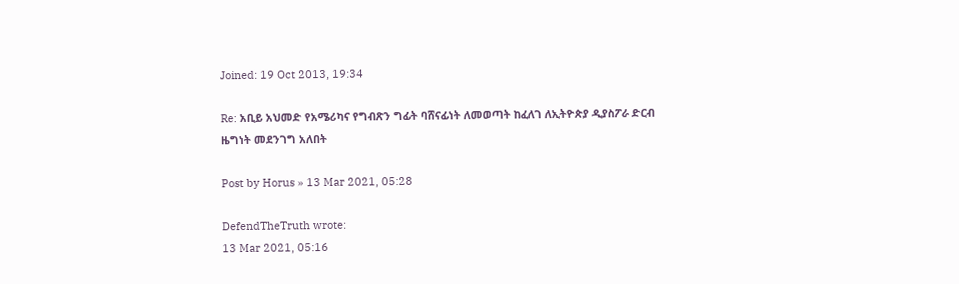Joined: 19 Oct 2013, 19:34

Re: አቢይ አህመድ የአሜሪካና የግብጽን ግፊት ባሸናፊነት ለመወጣት ከፈለገ ለኢትዮጵያ ዲያስፖራ ድርብ ዜግነት መደንገግ አለበት

Post by Horus » 13 Mar 2021, 05:28

DefendTheTruth wrote:
13 Mar 2021, 05:16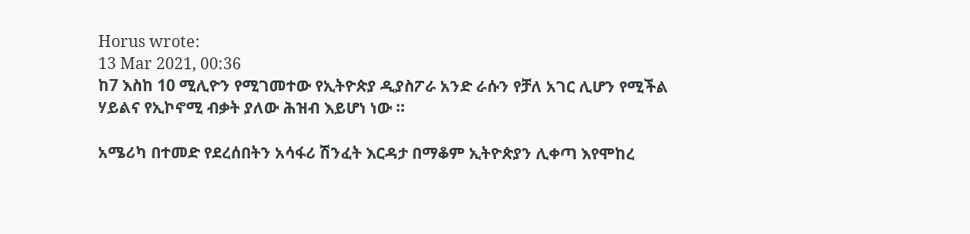Horus wrote:
13 Mar 2021, 00:36
ከ7 እስከ 10 ሚሊዮን የሚገመተው የኢትዮጵያ ዲያስፖራ አንድ ራሱን የቻለ አገር ሊሆን የሚችል ሃይልና የኢኮኖሚ ብቃት ያለው ሕዝብ እይሆነ ነው ።

አሜሪካ በተመድ የደረሰበትን አሳፋሪ ሽንፈት እርዳታ በማቆም ኢትዮጵያን ሊቀጣ እየሞከረ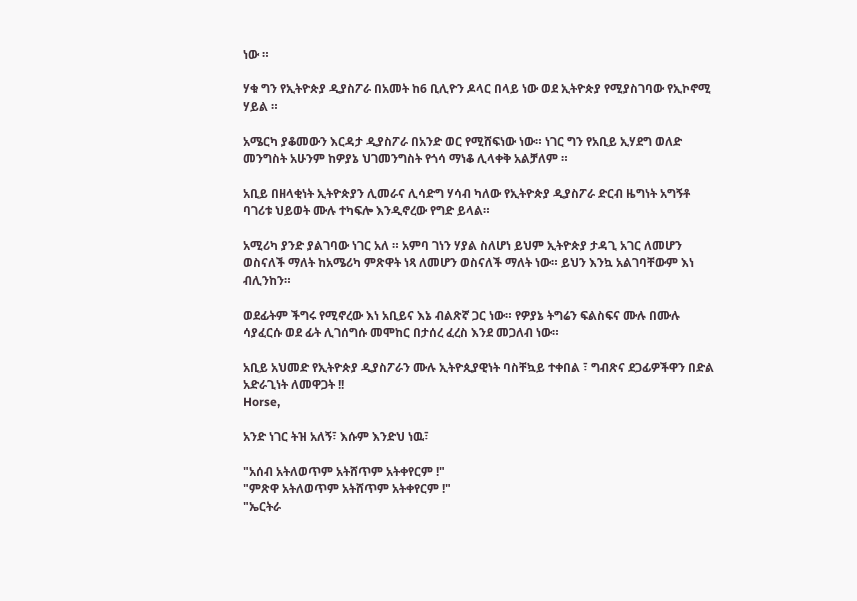ነው ።

ሃቁ ግን የኢትዮጵያ ዲያስፖራ በአመት ከ6 ቢሊዮን ዶላር በላይ ነው ወደ ኢትዮጵያ የሚያስገባው የኢኮኖሚ ሃይል ።

አሜርካ ያቆመውን እርዳታ ዲያስፖራ በአንድ ወር የሚሸፍነው ነው። ነገር ግን የአቢይ ኢሃደግ ወለድ መንግስት አሁንም ከዎያኔ ህገመንግስት የጎሳ ማነቆ ሊላቀቅ አልቻለም ።

አቢይ በዘላቂነት ኢትዮጵያን ሊመራና ሊሳድግ ሃሳብ ካለው የኢትዮጵያ ዲያስፖራ ድርብ ዜግነት አግኝቶ ባገሪቱ ህይወት ሙሉ ተካፍሎ እንዲኖረው የግድ ይላል።

አሚሪካ ያንድ ያልገባው ነገር አለ ። አምባ ገነን ሃያል ስለሆነ ይህም ኢትዮጵያ ታዳጊ አገር ለመሆን ወስናለች ማለት ከአሜሪካ ምጽዋት ነጻ ለመሆን ወስናለች ማለት ነው። ይህን እንኳ አልገባቸውም እነ ብሊንከን።

ወደፊትም ችግሩ የሚኖረው እነ አቢይና እኔ ብልጽኛ ጋር ነው። የዎያኔ ትግሬን ፍልስፍና ሙሉ በሙሉ ሳያፈርሱ ወደ ፊት ሊገሰግሱ መሞከር በታሰረ ፈረስ እንደ መጋለብ ነው።

አቢይ አህመድ የኢትዮጵያ ዲያስፖራን ሙሉ ኢትዮጲያዊነት ባስቸኳይ ተቀበል ፣ ግብጽና ደጋፊዎችዋን በድል አድራጊነት ለመዋጋት !!
Horse,

አንድ ነገር ትዝ አለኝ፣ እሱም እንድህ ነዉ፣

"አሰብ አትለወጥም አትሸጥም አትቀየርም !"
"ምጽዋ አትለወጥም አትሸጥም አትቀየርም !"
"ኤርትራ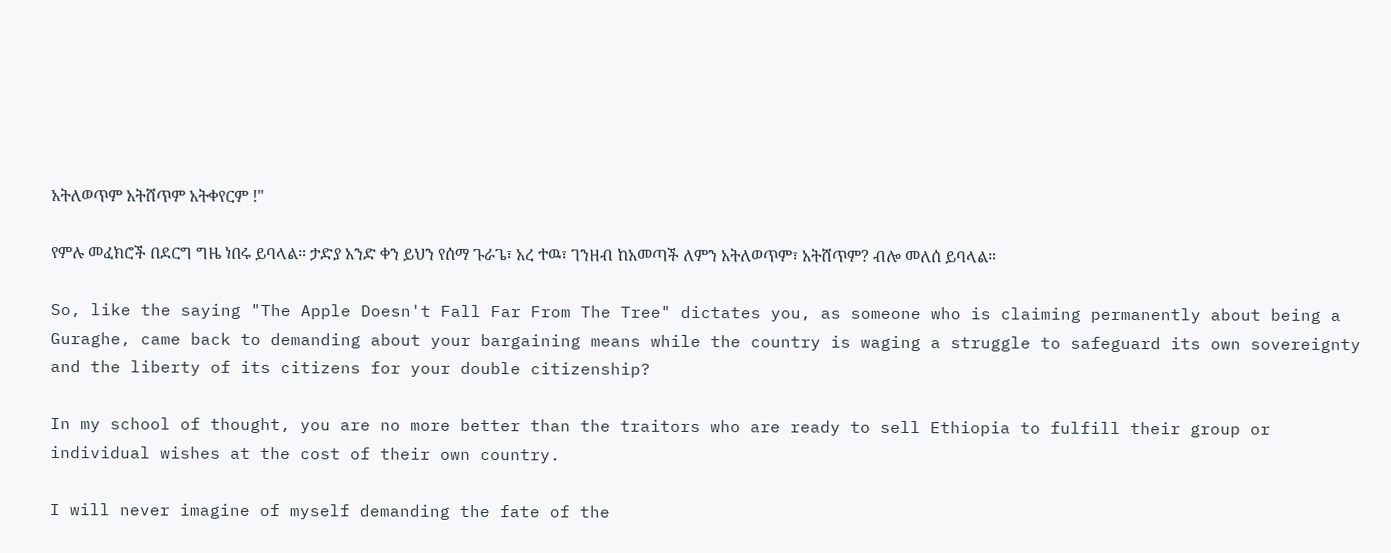አትለወጥም አትሸጥም አትቀየርም !"

የምሉ መፈክሮች በደርግ ግዜ ነበሩ ይባላል። ታድያ አንድ ቀን ይህን የሰማ ጉራጌ፣ አረ ተዉ፣ ገንዘብ ከአመጣች ለምን አትለወጥም፣ አትሸጥም? ብሎ መለሰ ይባላል።

So, like the saying "The Apple Doesn't Fall Far From The Tree" dictates you, as someone who is claiming permanently about being a Guraghe, came back to demanding about your bargaining means while the country is waging a struggle to safeguard its own sovereignty and the liberty of its citizens for your double citizenship?

In my school of thought, you are no more better than the traitors who are ready to sell Ethiopia to fulfill their group or individual wishes at the cost of their own country.

I will never imagine of myself demanding the fate of the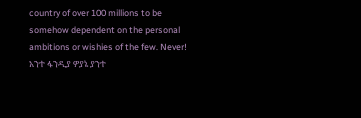country of over 100 millions to be somehow dependent on the personal ambitions or wishies of the few. Never!
አንተ ፋንዲያ ዎያኔ ያንተ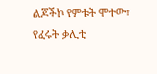ልጆችኮ የምቱት ሞተው፣ የፈሩት ቃሊቲ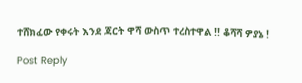ተሸክፈው የቀሩት እንደ ጃርት ዋሻ ውስጥ ተረስተዋል !! ቆሻሻ ዎያኔ !

Post Reply